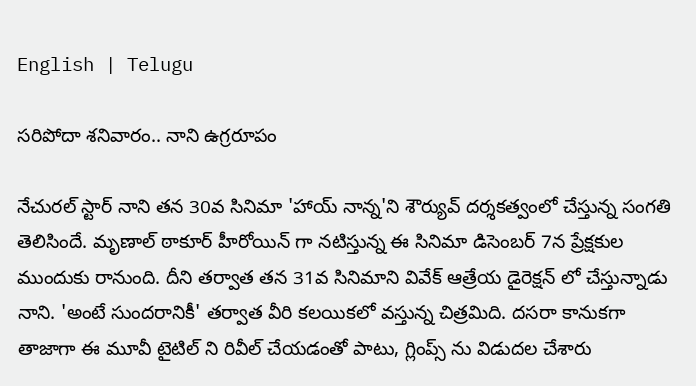English | Telugu

సరిపోదా శనివారం.. నాని ఉగ్రరూపం

నేచురల్ స్టార్ నాని తన 30వ సినిమా 'హాయ్ నాన్న'ని శౌర్యువ్‌ దర్శకత్వంలో చేస్తున్న సంగతి తెలిసిందే. మృణాల్ ఠాకూర్ హీరోయిన్ గా నటిస్తున్న ఈ సినిమా డిసెంబర్ 7న ప్రేక్షకుల ముందుకు రానుంది. దీని తర్వాత తన 31వ సినిమాని వివేక్ ఆత్రేయ డైరెక్షన్ లో చేస్తున్నాడు నాని. 'అంటే సుందరానికీ' తర్వాత వీరి కలయికలో వస్తున్న చిత్రమిది. దసరా కానుకగా తాజాగా ఈ మూవీ టైటిల్ ని రివీల్ చేయడంతో పాటు, గ్లింప్స్ ను విడుదల చేశారు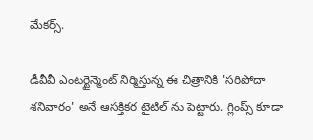మేకర్స్.

డీవీవీ ఎంటర్టైన్మెంట్ నిర్మిస్తున్న ఈ చిత్రానికి 'సరిపోదా శనివారం' అనే ఆసక్తికర టైటిల్ ను పెట్టారు. గ్లింప్స్ కూడా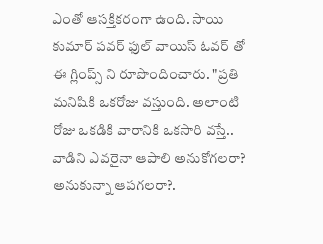ఎంతో ఆసక్తికరంగా ఉంది. సాయి కుమార్ పవర్ ఫుల్ వాయిస్ ఓవర్ తో ఈ గ్లింప్స్ ని రూపొందించారు. "ప్రతి మనిషికి ఒకరోజు వస్తుంది. అలాంటి రోజు ఒకడికి వారానికి ఒకసారి వస్తే.. వాడిని ఎవరైనా ఆపాలి అనుకోగలరా? అనుకున్నా ఆపగలరా?.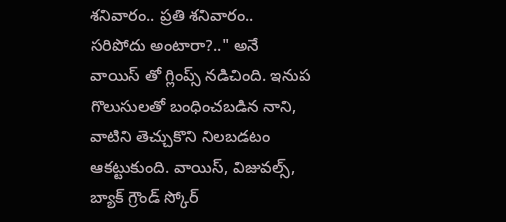శనివారం.. ప్రతి శనివారం.. సరిపోదు అంటారా?.." అనే వాయిస్ తో గ్లింప్స్ నడిచింది. ఇనుప గొలుసులతో బంధించబడిన నాని, వాటిని తెచ్చుకొని నిలబడటం ఆకట్టుకుంది. వాయిస్, విజువల్స్, బ్యాక్ గ్రౌండ్ స్కోర్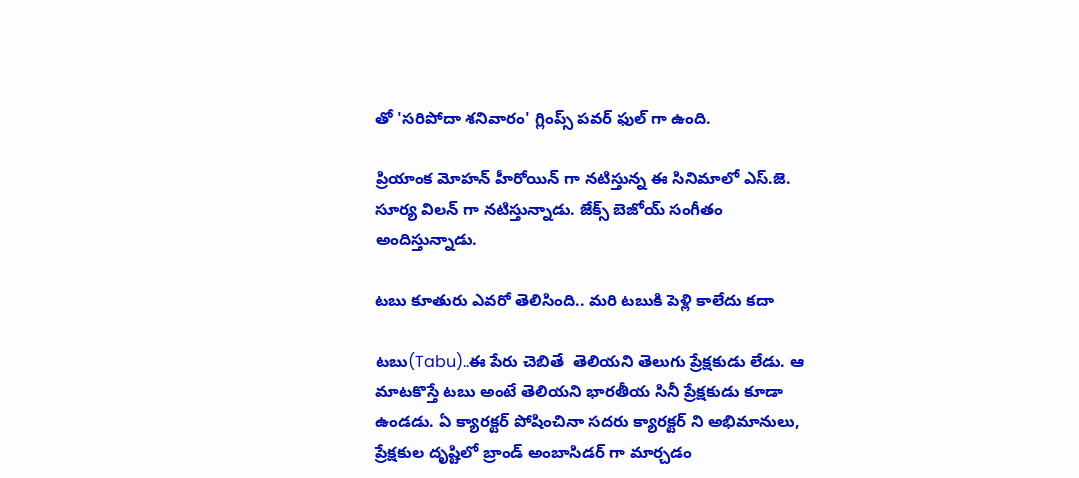తో 'సరిపోదా శనివారం' గ్లింప్స్ పవర్ ఫుల్ గా ఉంది.

ప్రియాంక మోహన్ హీరోయిన్ గా నటిస్తున్న ఈ సినిమాలో ఎస్.జె. సూర్య విలన్ గా నటిస్తున్నాడు. జేక్స్ బెజోయ్ సంగీతం అందిస్తున్నాడు.

టబు కూతురు ఎవరో తెలిసింది.. మరి టబుకి పెళ్లి కాలేదు కదా

టబు(Tabu)..ఈ పేరు చెబితే  తెలియని తెలుగు ప్రేక్షకుడు లేడు. ఆ మాటకొస్తే టబు అంటే తెలియని భారతీయ సినీ ప్రేక్షకుడు కూడా ఉండడు. ఏ క్యారక్టర్ పోషించినా సదరు క్యారక్టర్ ని అభిమానులు, ప్రేక్షకుల దృష్టిలో బ్రాండ్ అంబాసిడర్ గా మార్చడం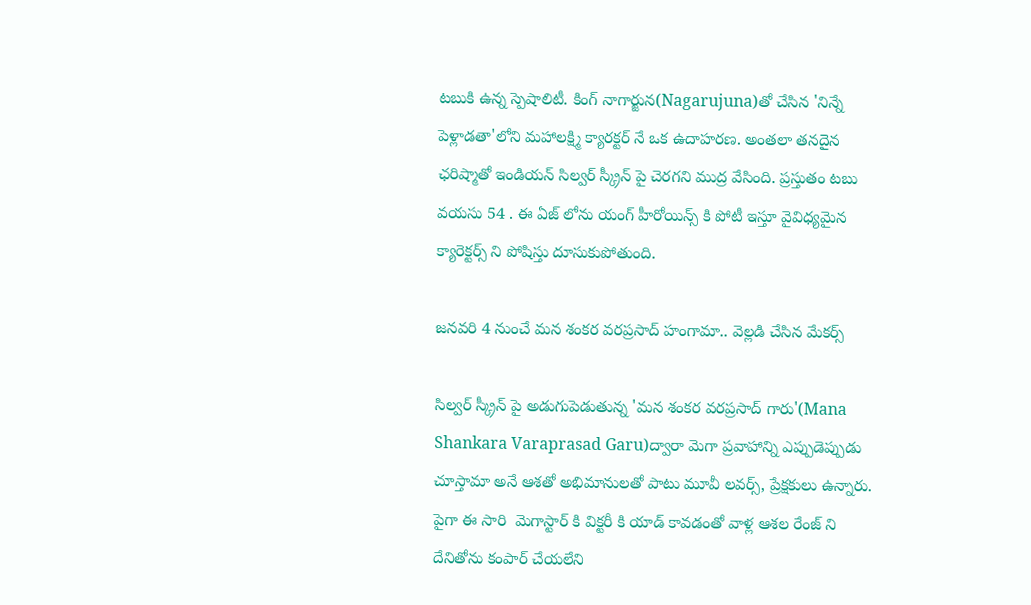టబుకి ఉన్న స్పెషాలిటీ. కింగ్ నాగార్జున(Nagarujuna)తో చేసిన 'నిన్నే పెళ్లాడతా'లోని మహాలక్ష్మి క్యారక్టర్ నే ఒక ఉదాహరణ. అంతలా తనదైన ఛరిష్మాతో ఇండియన్ సిల్వర్ స్క్రీన్ పై చెరగని ముద్ర వేసింది. ప్రస్తుతం టబు వయసు 54 . ఈ ఏజ్ లోను యంగ్ హీరోయిన్స్ కి పోటీ ఇస్తూ వైవిధ్యమైన క్యారెక్టర్స్ ని పోషిస్తు దూసుకుపోతుంది.

జనవరి 4 నుంచే మన శంకర వరప్రసాద్ హంగామా.. వెల్లడి చేసిన మేకర్స్

సిల్వర్ స్క్రీన్ పై అడుగుపెడుతున్న 'మన శంకర వరప్రసాద్ గారు'(Mana Shankara Varaprasad Garu)ద్వారా మెగా ప్రవాహాన్ని ఎప్పుడెప్పుడు చూస్తామా అనే ఆశతో అభిమానులతో పాటు మూవీ లవర్స్, ప్రేక్షకులు ఉన్నారు. పైగా ఈ సారి  మెగాస్టార్ కి విక్టరీ కి యాడ్ కావడంతో వాళ్ల ఆశల రేంజ్ ని దేనితోను కంపార్ చేయలేని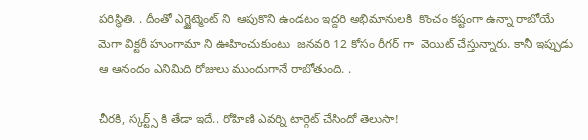పరిస్థితి. . దీంతో ఎగ్జైట్మెంట్ ని  ఆపుకొని ఉండటం ఇద్దరి అభిమానులకి  కొంచం కష్టంగా ఉన్నా రాబోయే మెగా విక్టరీ హుంగామా ని ఊహించుకుంటు  జనవరి 12 కోసం రీగర్ గా  వెయిట్ చేస్తున్నారు. కానీ ఇప్పుడు ఆ ఆనందం ఎనిమిది రోజులు ముందుగానే రాబోతుంది. .

చీరకి, స్కర్ట్స్ కి తేడా ఇదే.. రోహిణి ఎవర్ని టార్గెట్ చేసిందో తెలుసా!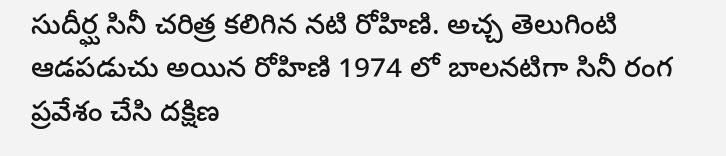సుదీర్ఘ సినీ చరిత్ర కలిగిన నటి రోహిణి. అచ్చ తెలుగింటి ఆడపడుచు అయిన రోహిణి 1974 లో బాలనటిగా సినీ రంగ ప్రవేశం చేసి దక్షిణ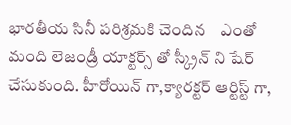భారతీయ సినీ పరిశ్రమకి చెందిన    ఎంతో మంది లెజండ్రీ యాక్టర్స్ తో స్క్రీన్ ని షేర్ చేసుకుంది. హీరోయిన్ గా,క్యారక్టర్ ఆర్టిస్ట్ గా,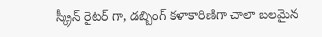స్క్రీన్ రైటర్ గా, డబ్బింగ్ కళాకారిణిగా చాలా బలమైన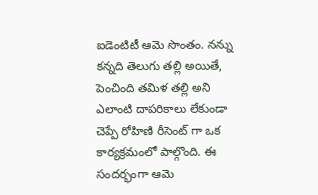ఐడెంటిటీ ఆమె సొంతం. నన్ను కన్నది తెలుగు తల్లి అయితే, పెంచింది తమిళ తల్లి అని ఎలాంటి దాపరికాలు లేకుండా చెప్పే రోహిణి రీసెంట్ గా ఒక కార్యక్రమంలో పాల్గొంది. ఈ సందర్భంగా ఆమె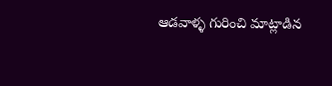ఆడవాళ్ళ గురించి మాట్లాడిన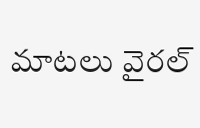మాటలు వైరల్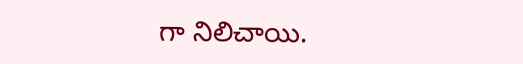గా నిలిచాయి.